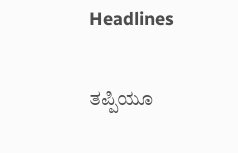Headlines

ತಪ್ಪಿಯೂ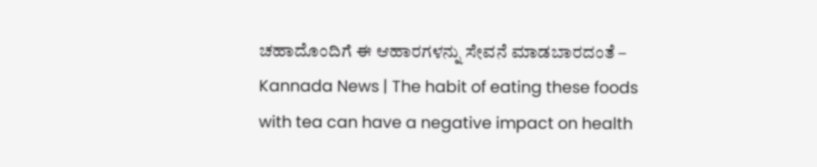ಚಹಾದೊಂದಿಗೆ ಈ ಆಹಾರಗಳನ್ನು ಸೇವನೆ ಮಾಡಬಾರದಂತೆ – Kannada News | The habit of eating these foods with tea can have a negative impact on health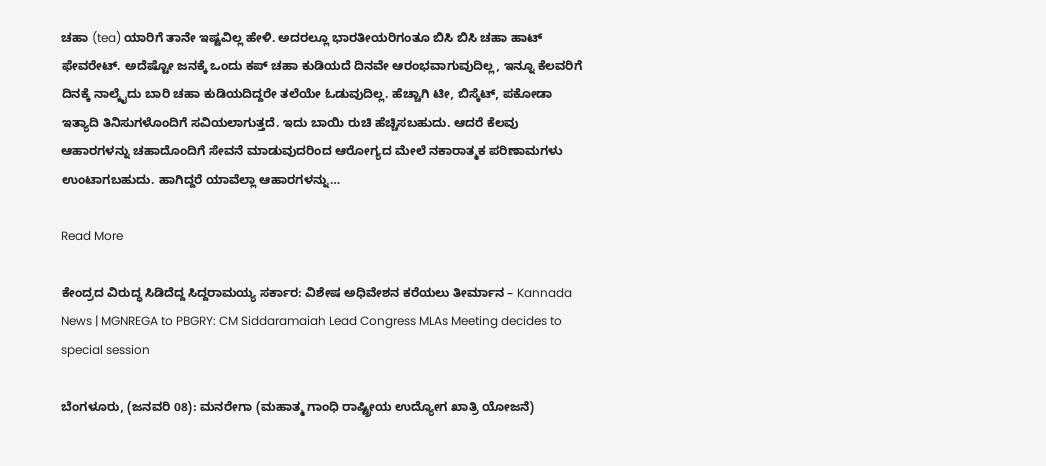ಚಹಾ (tea) ಯಾರಿಗೆ ತಾನೇ ಇಷ್ಟವಿಲ್ಲ ಹೇಳಿ. ಅದರಲ್ಲೂ ಭಾರತೀಯರಿಗಂತೂ ಬಿಸಿ ಬಿಸಿ ಚಹಾ ಹಾಟ್‌ ಫೇವರೇಟ್‌. ಅದೆಷ್ಟೋ ಜನಕ್ಕೆ ಒಂದು ಕಪ್‌ ಚಹಾ ಕುಡಿಯದೆ ದಿನವೇ ಆರಂಭವಾಗುವುದಿಲ್ಲ, ಇನ್ನೂ ಕೆಲವರಿಗೆ ದಿನಕ್ಕೆ ನಾಲ್ಕೈದು ಬಾರಿ ಚಹಾ ಕುಡಿಯದಿದ್ದರೇ ತಲೆಯೇ ಓಡುವುದಿಲ್ಲ. ಹೆಚ್ಚಾಗಿ ಟೀ, ಬಿಸ್ಕೆಟ್‌, ಪಕೋಡಾ ಇತ್ಯಾದಿ ತಿನಿಸುಗಳೊಂದಿಗೆ ಸವಿಯಲಾಗುತ್ತದೆ. ಇದು ಬಾಯಿ ರುಚಿ ಹೆಚ್ಚಿಸಬಹುದು. ಆದರೆ ಕೆಲವು ಆಹಾರಗಳನ್ನು ಚಹಾದೊಂದಿಗೆ ಸೇವನೆ ಮಾಡುವುದರಿಂದ ಆರೋಗ್ಯದ ಮೇಲೆ ನಕಾರಾತ್ಮಕ ಪರಿಣಾಮಗಳು ಉಂಟಾಗಬಹುದು. ಹಾಗಿದ್ದರೆ ಯಾವೆಲ್ಲಾ ಆಹಾರಗಳನ್ನು…

Read More

ಕೇಂದ್ರದ ವಿರುದ್ಧ ಸಿಡಿದೆದ್ದ ಸಿದ್ದರಾಮಯ್ಯ ಸರ್ಕಾರ: ವಿಶೇಷ ಅಧಿವೇಶನ ಕರೆಯಲು ತೀರ್ಮಾನ – Kannada News | MGNREGA to PBGRY: CM Siddaramaiah Lead Congress MLAs Meeting decides to special session

ಬೆಂಗಳೂರು, (ಜನವರಿ 08): ಮನರೇಗಾ (ಮಹಾತ್ಮ ಗಾಂಧಿ ರಾಷ್ಟ್ರೀಯ ಉದ್ಯೋಗ ಖಾತ್ರಿ ಯೋಜನೆ)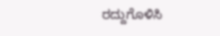ರದ್ದುಗೊಳಿಸಿ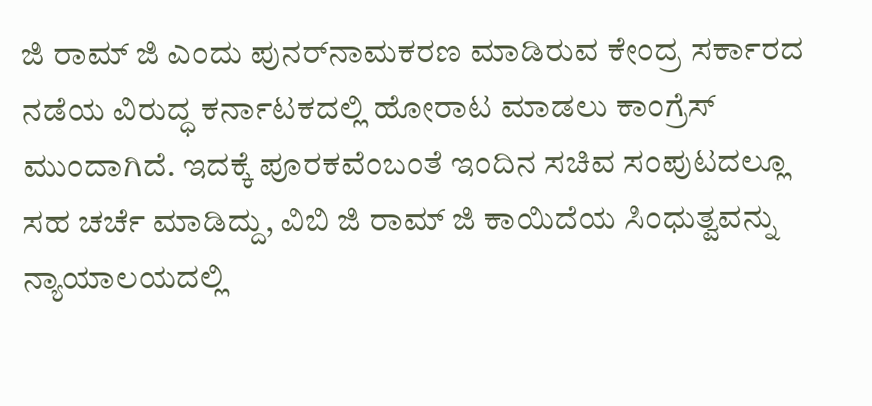ಜಿ ರಾಮ್‌ ಜಿ ಎಂದು ಪುನರ್‌ನಾಮಕರಣ ಮಾಡಿರುವ ಕೇಂದ್ರ ಸರ್ಕಾರದ ನಡೆಯ ವಿರುದ್ಧ ಕರ್ನಾಟಕದಲ್ಲಿ ಹೋರಾಟ ಮಾಡಲು ಕಾಂಗ್ರೆಸ್ ಮುಂದಾಗಿದೆ. ಇದಕ್ಕೆ ಪೂರಕವೆಂಬಂತೆ ಇಂದಿನ ಸಚಿವ ಸಂಪುಟದಲ್ಲೂ ಸಹ ಚರ್ಚೆ ಮಾಡಿದ್ದು, ವಿಬಿ ಜಿ ರಾಮ್‌ ಜಿ ಕಾಯಿದೆಯ ಸಿಂಧುತ್ವವನ್ನು ನ್ಯಾಯಾಲಯದಲ್ಲಿ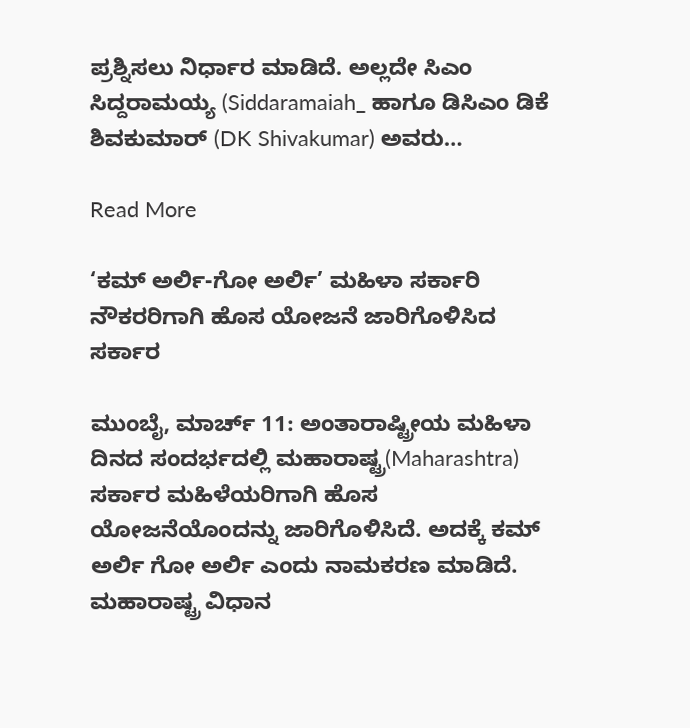ಪ್ರಶ್ನಿಸಲು ನಿರ್ಧಾರ ಮಾಡಿದೆ. ಅಲ್ಲದೇ ಸಿಎಂ ಸಿದ್ದರಾಮಯ್ಯ (Siddaramaiah_ ಹಾಗೂ ಡಿಸಿಎಂ ಡಿಕೆ ಶಿವಕುಮಾರ್ (DK Shivakumar) ಅವರು…

Read More

‘ಕಮ್ ಅರ್ಲಿ-ಗೋ ಅರ್ಲಿ’ ಮಹಿಳಾ ಸರ್ಕಾರಿ ನೌಕರರಿಗಾಗಿ ಹೊಸ ಯೋಜನೆ ಜಾರಿಗೊಳಿಸಿದ ಸರ್ಕಾರ

ಮುಂಬೈ, ಮಾರ್ಚ್ 11: ಅಂತಾರಾಷ್ಟ್ರೀಯ ಮಹಿಳಾ ದಿನದ ಸಂದರ್ಭದಲ್ಲಿ ಮಹಾರಾಷ್ಟ್ರ(Maharashtra) ಸರ್ಕಾರ ಮಹಿಳೆಯರಿಗಾಗಿ ಹೊಸ ಯೋಜನೆಯೊಂದನ್ನು ಜಾರಿಗೊಳಿಸಿದೆ. ಅದಕ್ಕೆ ಕಮ್ ಅರ್ಲಿ ಗೋ ಅರ್ಲಿ ಎಂದು ನಾಮಕರಣ ಮಾಡಿದೆ. ಮಹಾರಾಷ್ಟ್ರ ವಿಧಾನ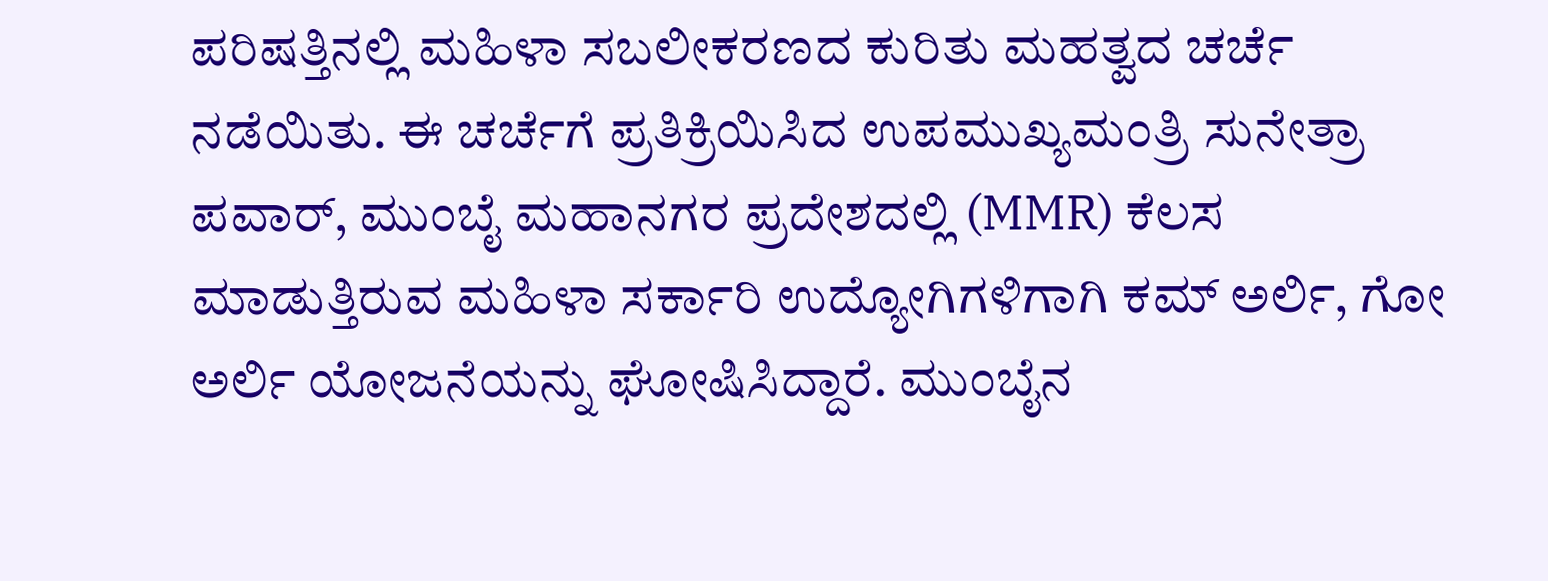ಪರಿಷತ್ತಿನಲ್ಲಿ ಮಹಿಳಾ ಸಬಲೀಕರಣದ ಕುರಿತು ಮಹತ್ವದ ಚರ್ಚೆ ನಡೆಯಿತು. ಈ ಚರ್ಚೆಗೆ ಪ್ರತಿಕ್ರಿಯಿಸಿದ ಉಪಮುಖ್ಯಮಂತ್ರಿ ಸುನೇತ್ರಾ ಪವಾರ್, ಮುಂಬೈ ಮಹಾನಗರ ಪ್ರದೇಶದಲ್ಲಿ (MMR) ಕೆಲಸ ಮಾಡುತ್ತಿರುವ ಮಹಿಳಾ ಸರ್ಕಾರಿ ಉದ್ಯೋಗಿಗಳಿಗಾಗಿ ಕಮ್ ಅರ್ಲಿ, ಗೋ ಅರ್ಲಿ ಯೋಜನೆಯನ್ನು ಘೋಷಿಸಿದ್ದಾರೆ. ಮುಂಬೈನ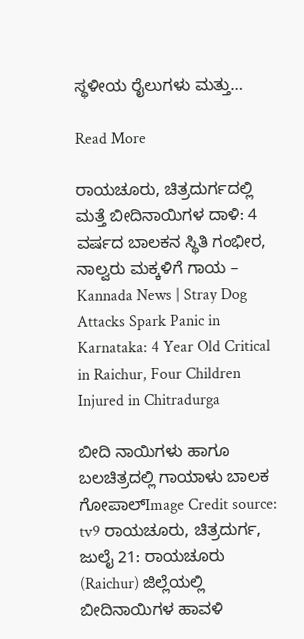ಸ್ಥಳೀಯ ರೈಲುಗಳು ಮತ್ತು…

Read More

ರಾಯಚೂರು, ಚಿತ್ರದುರ್ಗದಲ್ಲಿ ಮತ್ತೆ ಬೀದಿನಾಯಿಗಳ ದಾಳಿ: 4 ವರ್ಷದ ಬಾಲಕನ ಸ್ಥಿತಿ ಗಂಭೀರ, ನಾಲ್ವರು ಮಕ್ಕಳಿಗೆ ಗಾಯ – Kannada News | Stray Dog Attacks Spark Panic in Karnataka: 4 Year Old Critical in Raichur, Four Children Injured in Chitradurga

ಬೀದಿ ನಾಯಿಗಳು ಹಾಗೂ ಬಲಚಿತ್ರದಲ್ಲಿ ಗಾಯಾಳು ಬಾಲಕ ಗೋಪಾಲ್Image Credit source: tv9 ರಾಯಚೂರು, ಚಿತ್ರದುರ್ಗ, ಜುಲೈ 21: ರಾಯಚೂರು (Raichur) ಜಿಲ್ಲೆಯಲ್ಲಿ ಬೀದಿನಾಯಿಗಳ ಹಾವಳಿ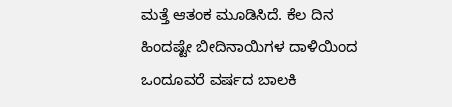ಮತ್ತೆ ಆತಂಕ ಮೂಡಿಸಿದೆ. ಕೆಲ ದಿನ ಹಿಂದಷ್ಟೇ ಬೀದಿನಾಯಿಗಳ ದಾಳಿಯಿಂದ ಒಂದೂವರೆ ವರ್ಷದ ಬಾಲಕಿ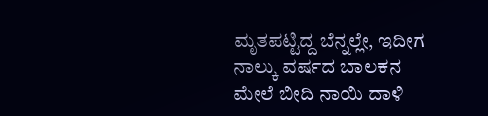ಮೃತಪಟ್ಟಿದ್ದ ಬೆನ್ನಲ್ಲೇ, ಇದೀಗ ನಾಲ್ಕು ವರ್ಷದ ಬಾಲಕನ ಮೇಲೆ ಬೀದಿ ನಾಯಿ ದಾಳಿ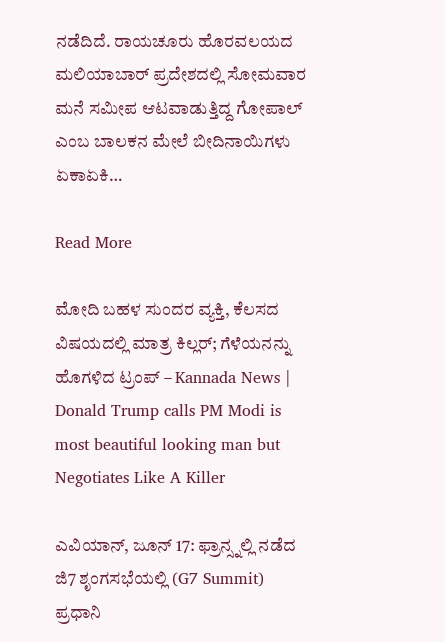ನಡೆದಿದೆ. ರಾಯಚೂರು ಹೊರವಲಯದ ಮಲಿಯಾಬಾರ್ ಪ್ರದೇಶದಲ್ಲಿ ಸೋಮವಾರ ಮನೆ ಸಮೀಪ ಆಟವಾಡುತ್ತಿದ್ದ ಗೋಪಾಲ್ ಎಂಬ ಬಾಲಕನ ಮೇಲೆ ಬೀದಿನಾಯಿಗಳು ಏಕಾಏಕಿ…

Read More

ಮೋದಿ ಬಹಳ ಸುಂದರ ವ್ಯಕ್ತಿ, ಕೆಲಸದ ವಿಷಯದಲ್ಲಿ ಮಾತ್ರ ಕಿಲ್ಲರ್; ಗೆಳೆಯನನ್ನು ಹೊಗಳಿದ ಟ್ರಂಪ್ – Kannada News | Donald Trump calls PM Modi is most beautiful looking man but Negotiates Like A Killer

ಎವಿಯಾನ್, ಜೂನ್ 17: ಫ್ರಾನ್ಸ್ನಲ್ಲಿ ನಡೆದ ಜಿ7 ಶೃಂಗಸಭೆಯಲ್ಲಿ (G7 Summit) ಪ್ರಧಾನಿ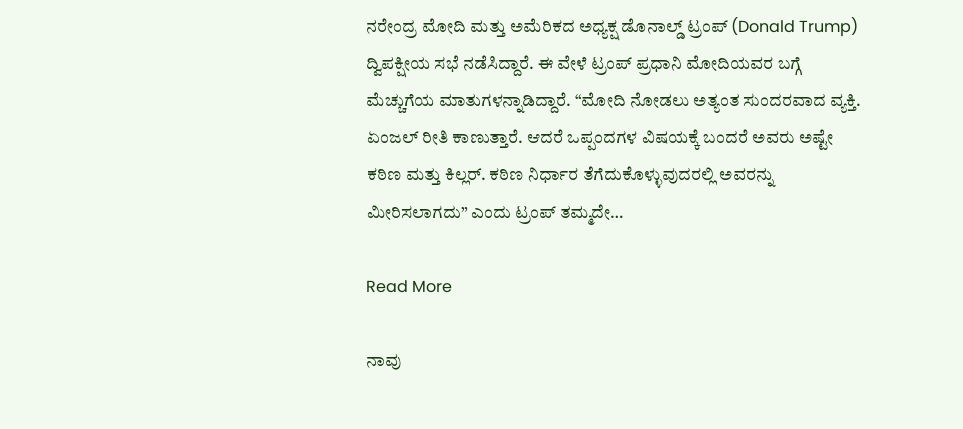ನರೇಂದ್ರ ಮೋದಿ ಮತ್ತು ಅಮೆರಿಕದ ಅಧ್ಯಕ್ಷ ಡೊನಾಲ್ಡ್ ಟ್ರಂಪ್ (Donald Trump) ದ್ವಿಪಕ್ಷೀಯ ಸಭೆ ನಡೆಸಿದ್ದಾರೆ. ಈ ವೇಳೆ ಟ್ರಂಪ್ ಪ್ರಧಾನಿ ಮೋದಿಯವರ ಬಗ್ಗೆ ಮೆಚ್ಚುಗೆಯ ಮಾತುಗಳನ್ನಾಡಿದ್ದಾರೆ. “ಮೋದಿ ನೋಡಲು ಅತ್ಯಂತ ಸುಂದರವಾದ ವ್ಯಕ್ತಿ. ಏಂಜಲ್ ರೀತಿ ಕಾಣುತ್ತಾರೆ. ಆದರೆ ಒಪ್ಪಂದಗಳ ವಿಷಯಕ್ಕೆ ಬಂದರೆ ಅವರು ಅಷ್ಟೇ ಕಠಿಣ ಮತ್ತು ಕಿಲ್ಲರ್. ಕಠಿಣ ನಿರ್ಧಾರ ತೆಗೆದುಕೊಳ್ಳುವುದರಲ್ಲಿ ಅವರನ್ನು ಮೀರಿಸಲಾಗದು” ಎಂದು ಟ್ರಂಪ್ ತಮ್ಮದೇ…

Read More

ನಾವು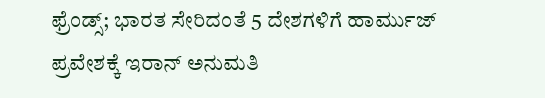ಫ್ರೆಂಡ್ಸ್; ಭಾರತ ಸೇರಿದಂತೆ 5 ದೇಶಗಳಿಗೆ ಹಾರ್ಮುಜ್ ಪ್ರವೇಶಕ್ಕೆ ಇರಾನ್ ಅನುಮತಿ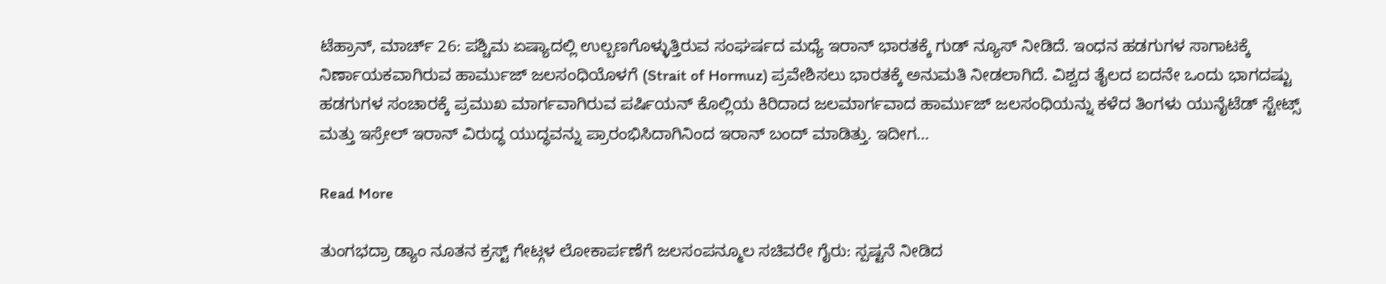ಟೆಹ್ರಾನ್, ಮಾರ್ಚ್ 26: ಪಶ್ಚಿಮ ಏಷ್ಯಾದಲ್ಲಿ ಉಲ್ಬಣಗೊಳ್ಳುತ್ತಿರುವ ಸಂಘರ್ಷದ ಮಧ್ಯೆ ಇರಾನ್ ಭಾರತಕ್ಕೆ ಗುಡ್ ನ್ಯೂಸ್ ನೀಡಿದೆ. ಇಂಧನ ಹಡಗುಗಳ ಸಾಗಾಟಕ್ಕೆ ನಿರ್ಣಾಯಕವಾಗಿರುವ ಹಾರ್ಮುಜ್ ಜಲಸಂಧಿಯೊಳಗೆ (Strait of Hormuz) ಪ್ರವೇಶಿಸಲು ಭಾರತಕ್ಕೆ ಅನುಮತಿ ನೀಡಲಾಗಿದೆ. ವಿಶ್ವದ ತೈಲದ ಐದನೇ ಒಂದು ಭಾಗದಷ್ಟು ಹಡಗುಗಳ ಸಂಚಾರಕ್ಕೆ ಪ್ರಮುಖ ಮಾರ್ಗವಾಗಿರುವ ಪರ್ಷಿಯನ್ ಕೊಲ್ಲಿಯ ಕಿರಿದಾದ ಜಲಮಾರ್ಗವಾದ ಹಾರ್ಮುಜ್ ಜಲಸಂಧಿಯನ್ನು ಕಳೆದ ತಿಂಗಳು ಯುನೈಟೆಡ್ ಸ್ಟೇಟ್ಸ್ ಮತ್ತು ಇಸ್ರೇಲ್ ಇರಾನ್ ವಿರುದ್ಧ ಯುದ್ಧವನ್ನು ಪ್ರಾರಂಭಿಸಿದಾಗಿನಿಂದ ಇರಾನ್ ಬಂದ್ ಮಾಡಿತ್ತು. ಇದೀಗ…

Read More

ತುಂಗಭದ್ರಾ ಡ್ಯಾಂ ನೂತನ ಕ್ರಸ್ಟ್ ಗೇಟ್ಗಳ ಲೋಕಾರ್ಪಣೆಗೆ ಜಲಸಂಪನ್ಮೂಲ ಸಚಿವರೇ ಗೈರು: ಸ್ಪಷ್ಟನೆ ನೀಡಿದ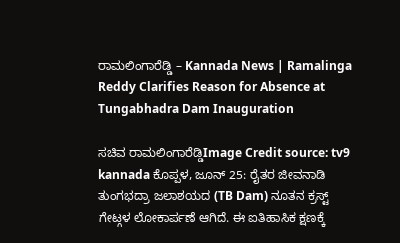ರಾಮಲಿಂಗಾರೆಡ್ಡಿ – Kannada News | Ramalinga Reddy Clarifies Reason for Absence at Tungabhadra Dam Inauguration

ಸಚಿವ ರಾಮಲಿಂಗಾರೆಡ್ಡಿImage Credit source: tv9 kannada ಕೊಪ್ಪಳ, ಜೂನ್ 25: ರೈತರ ಜೀವನಾಡಿ ತುಂಗಭದ್ರಾ ಜಲಾಶಯದ (TB Dam) ನೂತನ ಕ್ರಸ್ಟ್ ಗೇಟ್ಗಳ ಲೋಕಾರ್ಪಣೆ ಆಗಿದೆ. ಈ ಐತಿಹಾಸಿಕ ಕ್ಷಣಕ್ಕೆ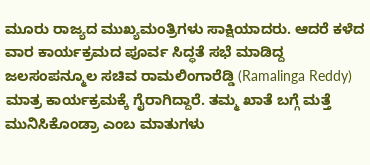ಮೂರು ರಾಜ್ಯದ ಮುಖ್ಯಮಂತ್ರಿಗಳು ಸಾಕ್ಷಿಯಾದರು. ಆದರೆ ಕಳೆದ ವಾರ ಕಾರ್ಯಕ್ರಮದ ಪೂರ್ವ ಸಿದ್ಧತೆ ಸಭೆ ಮಾಡಿದ್ದ ಜಲಸಂಪನ್ಮೂಲ ಸಚಿವ ರಾಮಲಿಂಗಾರೆಡ್ಡಿ (Ramalinga Reddy) ಮಾತ್ರ ಕಾರ್ಯಕ್ರಮಕ್ಕೆ ಗೈರಾಗಿದ್ದಾರೆ. ತಮ್ಮ ಖಾತೆ ಬಗ್ಗೆ ಮತ್ತೆ ಮುನಿಸಿಕೊಂಡ್ರಾ ಎಂಬ ಮಾತುಗಳು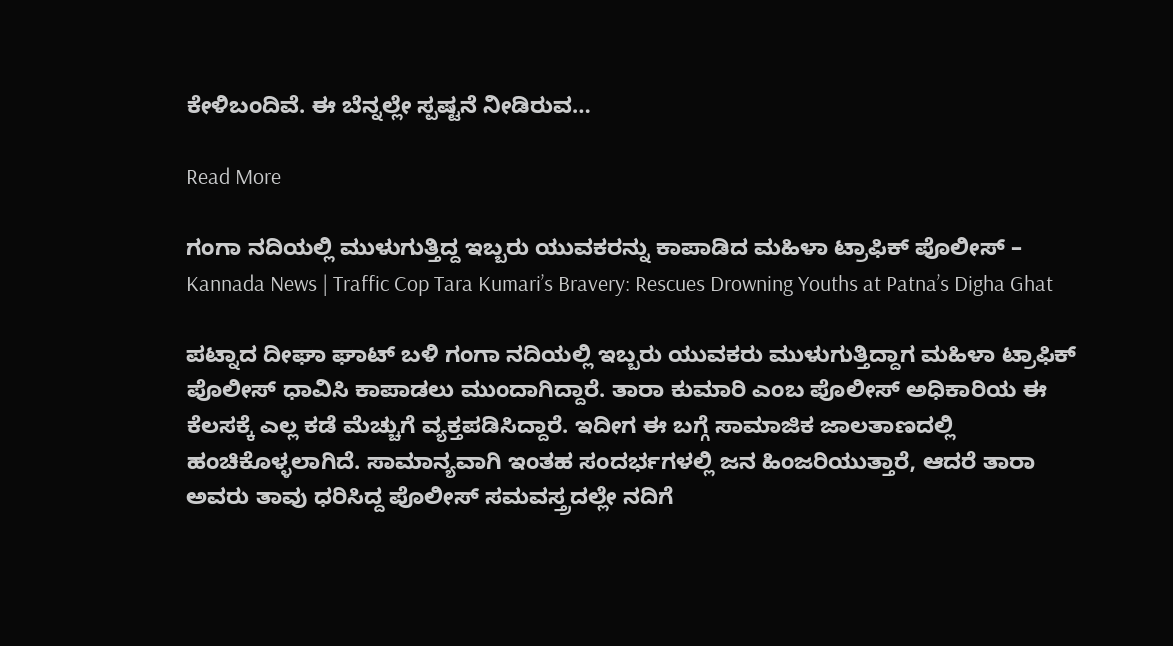ಕೇಳಿಬಂದಿವೆ. ಈ ಬೆನ್ನಲ್ಲೇ ಸ್ಪಷ್ಟನೆ ನೀಡಿರುವ…

Read More

ಗಂಗಾ ನದಿಯಲ್ಲಿ ಮುಳುಗುತ್ತಿದ್ದ ಇಬ್ಬರು ಯುವಕರನ್ನು ಕಾಪಾಡಿದ ಮಹಿಳಾ ಟ್ರಾಫಿಕ್ ಪೊಲೀಸ್ – Kannada News | Traffic Cop Tara Kumari’s Bravery: Rescues Drowning Youths at Patna’s Digha Ghat

ಪಟ್ನಾದ ದೀಘಾ ಘಾಟ್ ಬಳಿ ಗಂಗಾ ನದಿಯಲ್ಲಿ ಇಬ್ಬರು ಯುವಕರು ಮುಳುಗುತ್ತಿದ್ದಾಗ ಮಹಿಳಾ ಟ್ರಾಫಿಕ್ ಪೊಲೀಸ್ ಧಾವಿಸಿ ಕಾಪಾಡಲು ಮುಂದಾಗಿದ್ದಾರೆ. ತಾರಾ ಕುಮಾರಿ ಎಂಬ ಪೊಲೀಸ್ ಅಧಿಕಾರಿಯ ಈ ಕೆಲಸಕ್ಕೆ ಎಲ್ಲ ಕಡೆ ಮೆಚ್ಚುಗೆ ವ್ಯಕ್ತಪಡಿಸಿದ್ದಾರೆ. ಇದೀಗ ಈ ಬಗ್ಗೆ ಸಾಮಾಜಿಕ ಜಾಲತಾಣದಲ್ಲಿ ಹಂಚಿಕೊಳ್ಳಲಾಗಿದೆ. ಸಾಮಾನ್ಯವಾಗಿ ಇಂತಹ ಸಂದರ್ಭಗಳಲ್ಲಿ ಜನ ಹಿಂಜರಿಯುತ್ತಾರೆ, ಆದರೆ ತಾರಾ ಅವರು ತಾವು ಧರಿಸಿದ್ದ ಪೊಲೀಸ್ ಸಮವಸ್ತ್ರದಲ್ಲೇ ನದಿಗೆ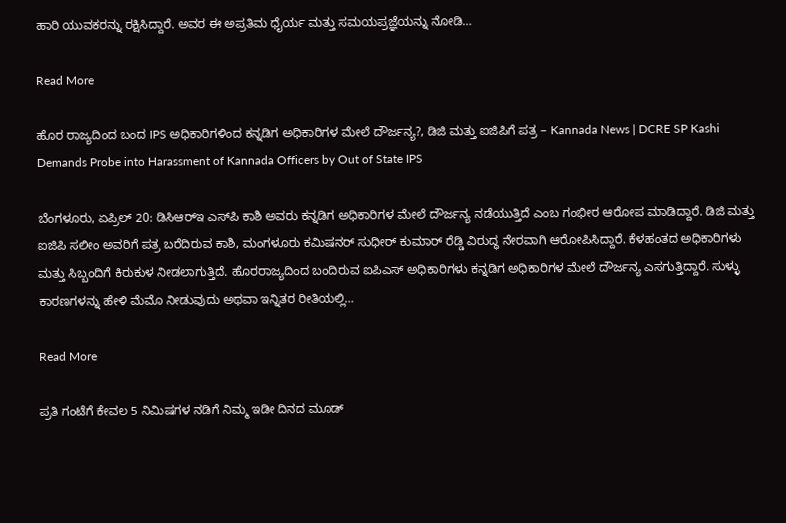ಹಾರಿ ಯುವಕರನ್ನು ರಕ್ಷಿಸಿದ್ದಾರೆ. ಅವರ ಈ ಅಪ್ರತಿಮ ಧೈರ್ಯ ಮತ್ತು ಸಮಯಪ್ರಜ್ಞೆಯನ್ನು ನೋಡಿ…

Read More

ಹೊರ ರಾಜ್ಯದಿಂದ ಬಂದ IPS ಅಧಿಕಾರಿಗಳಿಂದ ಕನ್ನಡಿಗ ಅಧಿಕಾರಿಗಳ ಮೇಲೆ ದೌರ್ಜನ್ಯ?, ಡಿಜಿ ಮತ್ತು ಐಜಿಪಿಗೆ ಪತ್ರ – Kannada News | DCRE SP Kashi Demands Probe into Harassment of Kannada Officers by Out of State IPS

ಬೆಂಗಳೂರು, ಏಪ್ರಿಲ್ 20: ಡಿಸಿಆರ್‌ಇ ಎಸ್‌ಪಿ ಕಾಶಿ ಅವರು ಕನ್ನಡಿಗ ಅಧಿಕಾರಿಗಳ ಮೇಲೆ ದೌರ್ಜನ್ಯ ನಡೆಯುತ್ತಿದೆ ಎಂಬ ಗಂಭೀರ ಆರೋಪ ಮಾಡಿದ್ದಾರೆ. ಡಿಜಿ ಮತ್ತು ಐಜಿಪಿ ಸಲೀಂ ಅವರಿಗೆ ಪತ್ರ ಬರೆದಿರುವ ಕಾಶಿ, ಮಂಗಳೂರು ಕಮಿಷನರ್ ಸುಧೀರ್ ಕುಮಾರ್ ರೆಡ್ಡಿ ವಿರುದ್ಧ ನೇರವಾಗಿ ಆರೋಪಿಸಿದ್ದಾರೆ. ಕೆಳಹಂತದ ಅಧಿಕಾರಿಗಳು ಮತ್ತು ಸಿಬ್ಬಂದಿಗೆ ಕಿರುಕುಳ ನೀಡಲಾಗುತ್ತಿದೆ. ಹೊರರಾಜ್ಯದಿಂದ ಬಂದಿರುವ ಐಪಿಎಸ್ ಅಧಿಕಾರಿಗಳು ಕನ್ನಡಿಗ ಅಧಿಕಾರಿಗಳ ಮೇಲೆ ದೌರ್ಜನ್ಯ ಎಸಗುತ್ತಿದ್ದಾರೆ. ಸುಳ್ಳು ಕಾರಣಗಳನ್ನು ಹೇಳಿ ಮೆಮೊ ನೀಡುವುದು ಅಥವಾ ಇನ್ನಿತರ ರೀತಿಯಲ್ಲಿ…

Read More

ಪ್ರತಿ ಗಂಟೆಗೆ ಕೇವಲ 5 ನಿಮಿಷಗಳ ನಡಿಗೆ ನಿಮ್ಮ ಇಡೀ ದಿನದ ಮೂಡ್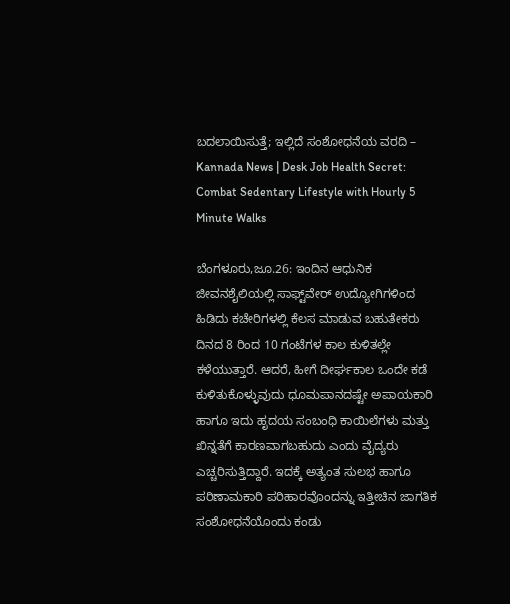ಬದಲಾಯಿಸುತ್ತೆ; ಇಲ್ಲಿದೆ ಸಂಶೋಧನೆಯ ವರದಿ – Kannada News | Desk Job Health Secret: Combat Sedentary Lifestyle with Hourly 5 Minute Walks

ಬೆಂಗಳೂರು,ಜೂ.26: ಇಂದಿನ ಆಧುನಿಕ ಜೀವನಶೈಲಿಯಲ್ಲಿ ಸಾಫ್ಟ್‌ವೇರ್ ಉದ್ಯೋಗಿಗಳಿಂದ ಹಿಡಿದು ಕಚೇರಿಗಳಲ್ಲಿ ಕೆಲಸ ಮಾಡುವ ಬಹುತೇಕರು ದಿನದ 8 ರಿಂದ 10 ಗಂಟೆಗಳ ಕಾಲ ಕುಳಿತಲ್ಲೇ ಕಳೆಯುತ್ತಾರೆ. ಆದರೆ, ಹೀಗೆ ದೀರ್ಘಕಾಲ ಒಂದೇ ಕಡೆ ಕುಳಿತುಕೊಳ್ಳುವುದು ಧೂಮಪಾನದಷ್ಟೇ ಅಪಾಯಕಾರಿ ಹಾಗೂ ಇದು ಹೃದಯ ಸಂಬಂಧಿ ಕಾಯಿಲೆಗಳು ಮತ್ತು ಖಿನ್ನತೆಗೆ ಕಾರಣವಾಗಬಹುದು ಎಂದು ವೈದ್ಯರು ಎಚ್ಚರಿಸುತ್ತಿದ್ದಾರೆ. ಇದಕ್ಕೆ ಅತ್ಯಂತ ಸುಲಭ ಹಾಗೂ ಪರಿಣಾಮಕಾರಿ ಪರಿಹಾರವೊಂದನ್ನು ಇತ್ತೀಚಿನ ಜಾಗತಿಕ ಸಂಶೋಧನೆಯೊಂದು ಕಂಡು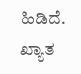ಹಿಡಿದೆ. ಖ್ಯಾತ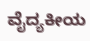ವೈದ್ಯಕೀಯ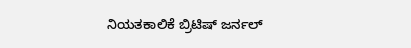ನಿಯತಕಾಲಿಕೆ ಬ್ರಿಟಿಷ್ ಜರ್ನಲ್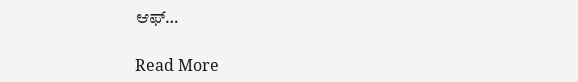ಆಫ್‌…

Read More